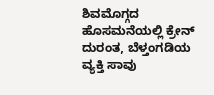ಶಿವಮೊಗ್ಗದ ಹೊಸಮನೆಯಲ್ಲಿ ಕ್ರೇನ್‌ ದುರಂತ, ಬೆಳ್ತಂಗಡಿಯ ವ್ಯಕ್ತಿ ಸಾವು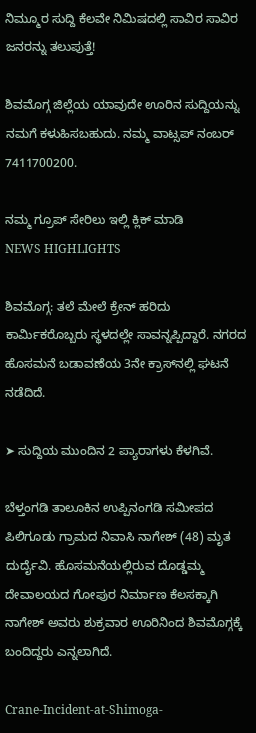ನಿಮ್ಮೂರ ಸುದ್ದಿ ಕೆಲವೇ ನಿಮಿಷದಲ್ಲಿ ಸಾವಿರ ಸಾವಿರ ಜನರನ್ನು ತಲುಪುತ್ತೆ!

ಶಿವಮೊಗ್ಗ ಜಿಲ್ಲೆಯ ಯಾವುದೇ ಊರಿನ ಸುದ್ದಿಯನ್ನು ನಮಗೆ ಕಳುಹಿಸಬಹುದು. ನಮ್ಮ ವಾಟ್ಸಪ್‌ ನಂಬರ್ 7411700200.

ನಮ್ಮ ಗ್ರೂಪ್‌ ಸೇರಿಲು ಇಲ್ಲಿ ಕ್ಲಿಕ್‌ ಮಾಡಿ
NEWS HIGHLIGHTS

ಶಿವಮೊಗ್ಗ: ತಲೆ ಮೇಲೆ ಕ್ರೇನ್ ಹರಿದು ಕಾರ್ಮಿಕರೊಬ್ಬರು ಸ್ಥಳದಲ್ಲೇ ಸಾವನ್ನಪ್ಪಿದ್ದಾರೆ. ನಗರದ ಹೊಸಮನೆ ಬಡಾವಣೆಯ 3ನೇ ಕ್ರಾಸ್‌ನಲ್ಲಿ ಘಟನೆ ನಡೆದಿದೆ.

➤ ಸುದ್ದಿಯ ಮುಂದಿನ 2 ಪ್ಯಾರಾಗಳು ಕೆಳಗಿವೆ.

ಬೆಳ್ತಂಗಡಿ ತಾಲೂಕಿನ ಉಪ್ಪಿನಂಗಡಿ ಸಮೀಪದ ಪಿಲಿಗೂಡು ಗ್ರಾಮದ ನಿವಾಸಿ ನಾಗೇಶ್ (48) ಮೃತ ದುರ್ದೈವಿ. ಹೊಸಮನೆಯಲ್ಲಿರುವ ದೊಡ್ಡಮ್ಮ ದೇವಾಲಯದ ಗೋಪುರ ನಿರ್ಮಾಣ ಕೆಲಸಕ್ಕಾಗಿ ನಾಗೇಶ್ ಅವರು ಶುಕ್ರವಾರ ಊರಿನಿಂದ ಶಿವಮೊಗ್ಗಕ್ಕೆ ಬಂದಿದ್ದರು ಎನ್ನಲಾಗಿದೆ.

Crane-Incident-at-Shimoga-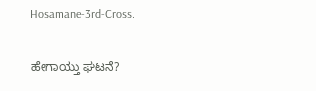Hosamane-3rd-Cross.

ಹೇಗಾಯ್ತು ಘಟನೆ?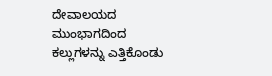ದೇವಾಲಯದ ಮುಂಭಾಗದಿಂದ ಕಲ್ಲುಗಳನ್ನು ಎತ್ತಿಕೊಂಡು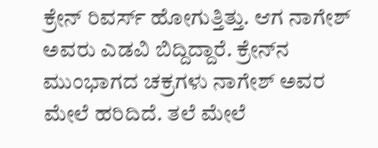ಕ್ರೇನ್ ರಿವರ್ಸ್ ಹೋಗುತ್ತಿತ್ತು. ಆಗ ನಾಗೇಶ್ ಅವರು ಎಡವಿ ಬಿದ್ದಿದ್ದಾರೆ. ಕ್ರೇನ್‌ನ ಮುಂಭಾಗದ ಚಕ್ರಗಳು ನಾಗೇಶ್‌ ಅವರ ಮೇಲೆ ಹರಿದಿದೆ. ತಲೆ ಮೇಲೆ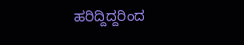ಹರಿದ್ದಿದ್ದರಿಂದ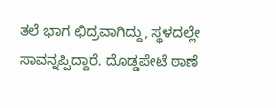ತಲೆ ಭಾಗ ಛಿದ್ರವಾಗಿದ್ದು, ಸ್ಥಳದಲ್ಲೇ ಸಾವನ್ನಪ್ಪಿದ್ದಾರೆ. ದೊಡ್ಡಪೇಟೆ ಠಾಣೆ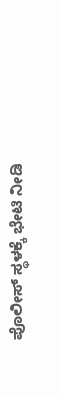ಪೊಲೀಸ್ ಸ್ಥಳಕ್ಕೆ ಭೇಟಿ ನೀಡಿ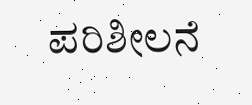ಪರಿಶೀಲನೆ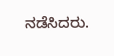ನಡೆಸಿದರು.